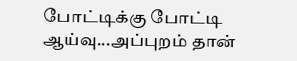போட்டிக்கு போட்டி ஆய்வு...அப்புறம் தான்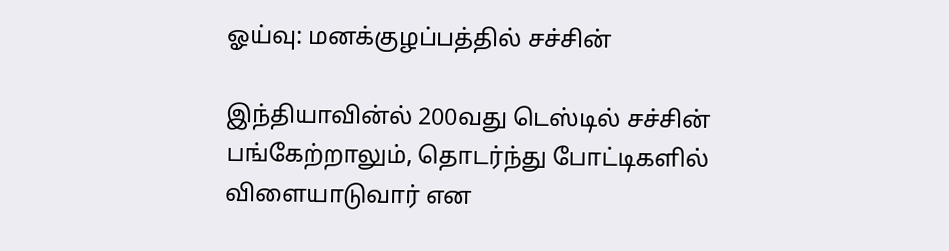ஓய்வு: மனக்குழப்பத்தில் சச்சின்

இந்தியாவின்ல் 200வது டெஸ்டில் சச்சின் பங்கேற்றாலும், தொடர்ந்து போட்டிகளில் விளையாடுவார் என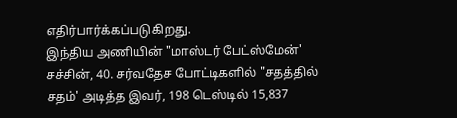எதிர்பார்க்கப்படுகிறது.
இந்திய அணியின் "மாஸ்டர் பேட்ஸ்மேன்' சச்சின், 40. சர்வதேச போட்டிகளில் "சதத்தில் சதம்' அடித்த இவர், 198 டெஸ்டில் 15,837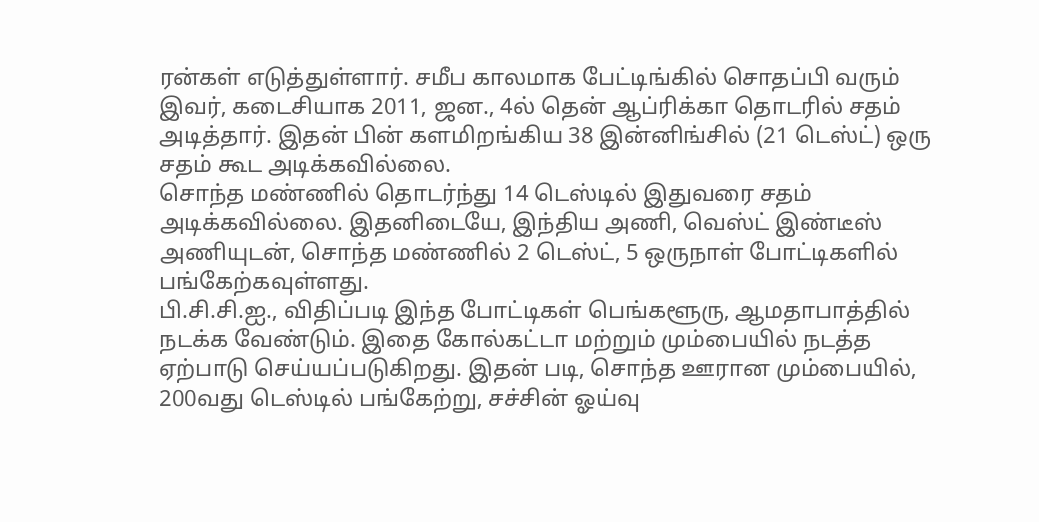ரன்கள் எடுத்துள்ளார். சமீப காலமாக பேட்டிங்கில் சொதப்பி வரும் இவர், கடைசியாக 2011, ஜன., 4ல் தென் ஆப்ரிக்கா தொடரில் சதம் அடித்தார். இதன் பின் களமிறங்கிய 38 இன்னிங்சில் (21 டெஸ்ட்) ஒரு சதம் கூட அடிக்கவில்லை.
சொந்த மண்ணில் தொடர்ந்து 14 டெஸ்டில் இதுவரை சதம் அடிக்கவில்லை. இதனிடையே, இந்திய அணி, வெஸ்ட் இண்டீஸ் அணியுடன், சொந்த மண்ணில் 2 டெஸ்ட், 5 ஒருநாள் போட்டிகளில் பங்கேற்கவுள்ளது.
பி.சி.சி.ஐ., விதிப்படி இந்த போட்டிகள் பெங்களூரு, ஆமதாபாத்தில் நடக்க வேண்டும். இதை கோல்கட்டா மற்றும் மும்பையில் நடத்த ஏற்பாடு செய்யப்படுகிறது. இதன் படி, சொந்த ஊரான மும்பையில், 200வது டெஸ்டில் பங்கேற்று, சச்சின் ஓய்வு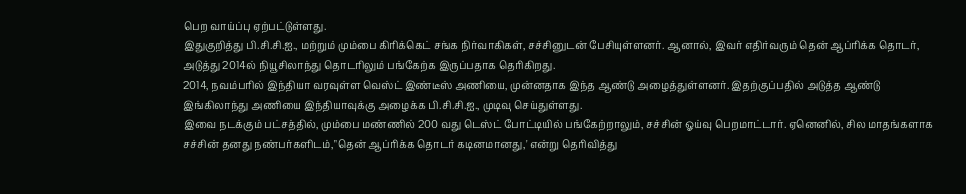பெற வாய்ப்பு ஏற்பட்டுள்ளது.
இதுகுறித்து பி.சி.சி.ஐ., மற்றும் மும்பை கிரிக்கெட் சங்க நிர்வாகிகள், சச்சினுடன் பேசியுள்ளனர். ஆனால், இவர் எதிர்வரும் தென் ஆப்ரிக்க தொடர், அடுத்து 2014ல் நியூசிலாந்து தொடரிலும் பங்கேற்க இருப்பதாக தெரிகிறது.
2014, நவம்பரில் இந்தியா வரவுள்ள வெஸ்ட் இண்டீஸ் அணியை, முன்னதாக இந்த ஆண்டு அழைத்துள்ளனர். இதற்குப்பதில் அடுத்த ஆண்டு இங்கிலாந்து அணியை இந்தியாவுக்கு அழைக்க பி.சி.சி.ஐ., முடிவு செய்துள்ளது.
இவை நடக்கும் பட்சத்தில், மும்பை மண்ணில் 200 வது டெஸ்ட் போட்டியில் பங்கேற்றாலும், சச்சின் ஓய்வு பெறமாட்டார். ஏனெனில், சில மாதங்களாக சச்சின் தனது நண்பர்களிடம்,"தென் ஆப்ரிக்க தொடர் கடினமானது,' என்று தெரிவித்து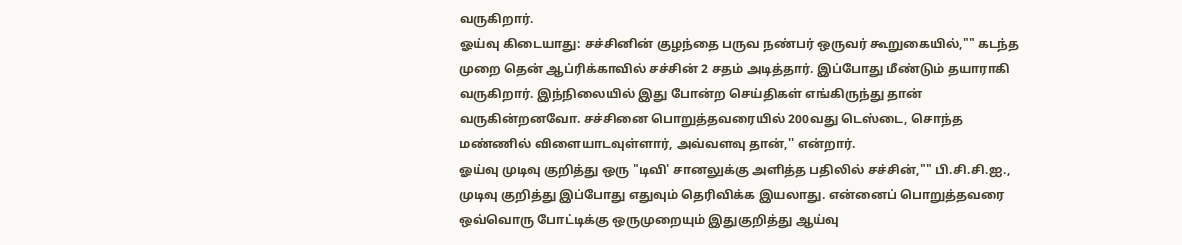வருகிறார்.
ஓய்வு கிடையாது: சச்சினின் குழந்தை பருவ நண்பர் ஒருவர் கூறுகையில்,"" கடந்த முறை தென் ஆப்ரிக்காவில் சச்சின் 2 சதம் அடித்தார். இப்போது மீண்டும் தயாராகி வருகிறார். இந்நிலையில் இது போன்ற செய்திகள் எங்கிருந்து தான் வருகின்றனவோ. சச்சினை பொறுத்தவரையில் 200வது டெஸ்டை, சொந்த மண்ணில் விளையாடவுள்ளார், அவ்வளவு தான்,'' என்றார்.
ஓய்வு முடிவு குறித்து ஒரு "டிவி' சானலுக்கு அளித்த பதிலில் சச்சின்,"" பி.சி.சி.ஐ., முடிவு குறித்து இப்போது எதுவும் தெரிவிக்க இயலாது. என்னைப் பொறுத்தவரை ஒவ்வொரு போட்டிக்கு ஒருமுறையும் இதுகுறித்து ஆய்வு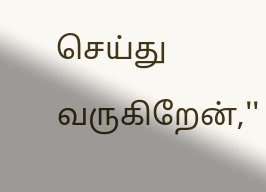செய்து வருகிறேன்,''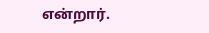என்றார்.